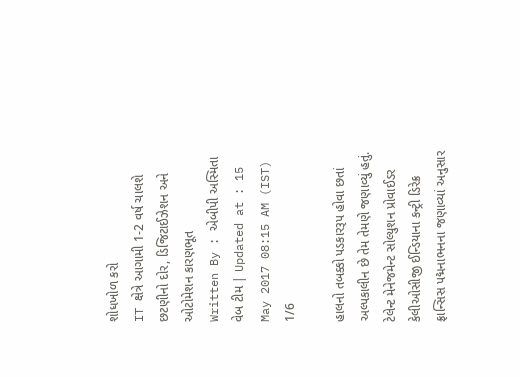શોધખોળ કરો
IT ક્ષેત્રે આગામી 1-2 વર્ષ ચાલશે છટણીનો દોર, ડિજિટાઈઝેશન અને ઓટોમેશન કારણભૂત
Written By : એબીપી અસ્મિતા વેબ ટીમ | Updated at : 15 May 2017 08:15 AM (IST)
1/6

હાલનો તબક્કો પડકારરૂપ હોવા છતાં અલ્પકાલીન છે તેમ તેમણે જણાવ્યું હતું. ટેલેન્ટ મેનેજમેન્ટ સોલ્યુશન પ્રોવાઈડર કેલીઓસીજી ઈન્ડિયાના કન્ટ્રી ડિરેક્ર ફ્રાન્સિસ પદ્મનાભનના જણાવ્યાં અનુસાર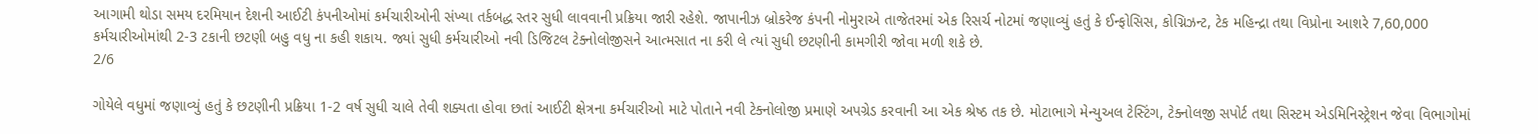આગામી થોડા સમય દરમિયાન દેશની આઈટી કંપનીઓમાં કર્મચારીઓની સંખ્યા તર્કબદ્ધ સ્તર સુધી લાવવાની પ્રક્રિયા જારી રહેશે. જાપાનીઝ બ્રોકરેજ કંપની નોમુરાએ તાજેતરમાં એક રિસર્ચ નોટમાં જણાવ્યું હતું કે ઈન્ફોસિસ, કોગ્નિઝન્ટ, ટેક મહિન્દ્રા તથા વિપ્રોના આશરે 7,60,000 કર્મચારીઓમાંથી 2-3 ટકાની છટણી બહુ વધુ ના કહી શકાય. જ્યાં સુધી કર્મચારીઓ નવી ડિજિટલ ટેક્નોલોજીસને આત્મસાત ના કરી લે ત્યાં સુધી છટણીની કામગીરી જોવા મળી શકે છે.
2/6

ગોયેલે વધુમાં જણાવ્યું હતું કે છટણીની પ્રક્રિયા 1-2 વર્ષ સુધી ચાલે તેવી શક્યતા હોવા છતાં આઈટી ક્ષેત્રના કર્મચારીઓ માટે પોતાને નવી ટેક્નોલોજી પ્રમાણે અપગ્રેડ કરવાની આ એક શ્રેષ્ઠ તક છે. મોટાભાગે મેન્યુઅલ ટેસ્ટિંગ, ટેક્નોલજી સપોર્ટ તથા સિસ્ટમ એડમિનિસ્ટ્રેશન જેવા વિભાગોમાં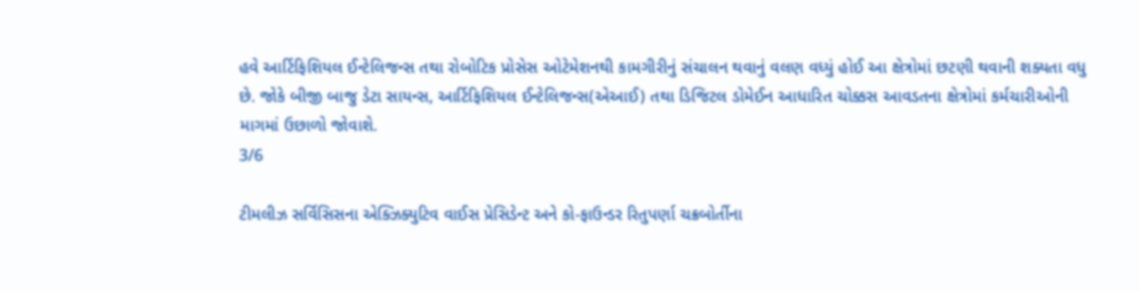હવે આર્ટિફિશિયલ ઈન્ટેલિજન્સ તથા રોબોટિક પ્રોસેસ ઓટેમેશનથી કામગીરીનું સંચાલન થવાનું વલણ વધ્યું હોઈ આ ક્ષેત્રોમાં છટણી થવાની શક્યતા વધુ છે. જોકે બીજી બાજુ ડેટા સાયન્સ, આર્ટિફિશિયલ ઈન્ટેલિજન્સ(એઆઈ) તથા ડિજિટલ ડોમેઈન આધારિત ચોક્કસ આવડતના ક્ષેત્રોમાં કર્મચારીઓની માગમાં ઉછાળો જોવાશે.
3/6

ટીમલીઝ સર્વિસિસના એક્ઝિક્યુટિવ વાઈસ પ્રેસિડેન્ટ અને કો-ફાઉન્ડર રિતુપર્ણા ચક્રબોર્તીના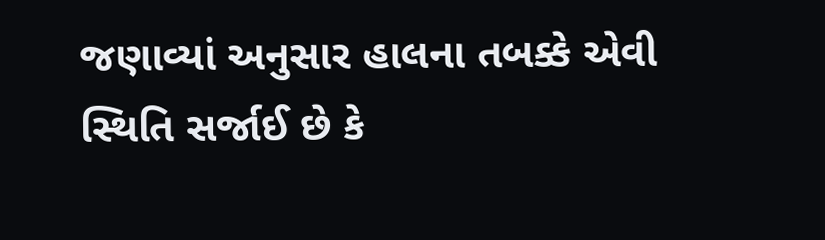જણાવ્યાં અનુસાર હાલના તબક્કે એવી સ્થિતિ સર્જાઈ છે કે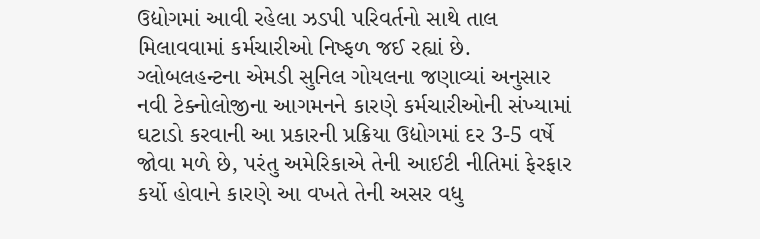ઉદ્યોગમાં આવી રહેલા ઝડપી પરિવર્તનો સાથે તાલ મિલાવવામાં કર્મચારીઓ નિષ્ફળ જઈ રહ્યાં છે. ગ્લોબલહન્ટના એમડી સુનિલ ગોયલના જણાવ્યાં અનુસાર નવી ટેક્નોલોજીના આગમનને કારણે કર્મચારીઓની સંખ્યામાં ઘટાડો કરવાની આ પ્રકારની પ્રક્રિયા ઉદ્યોગમાં દર 3-5 વર્ષે જોવા મળે છે, પરંતુ અમેરિકાએ તેની આઈટી નીતિમાં ફેરફાર કર્યો હોવાને કારણે આ વખતે તેની અસર વધુ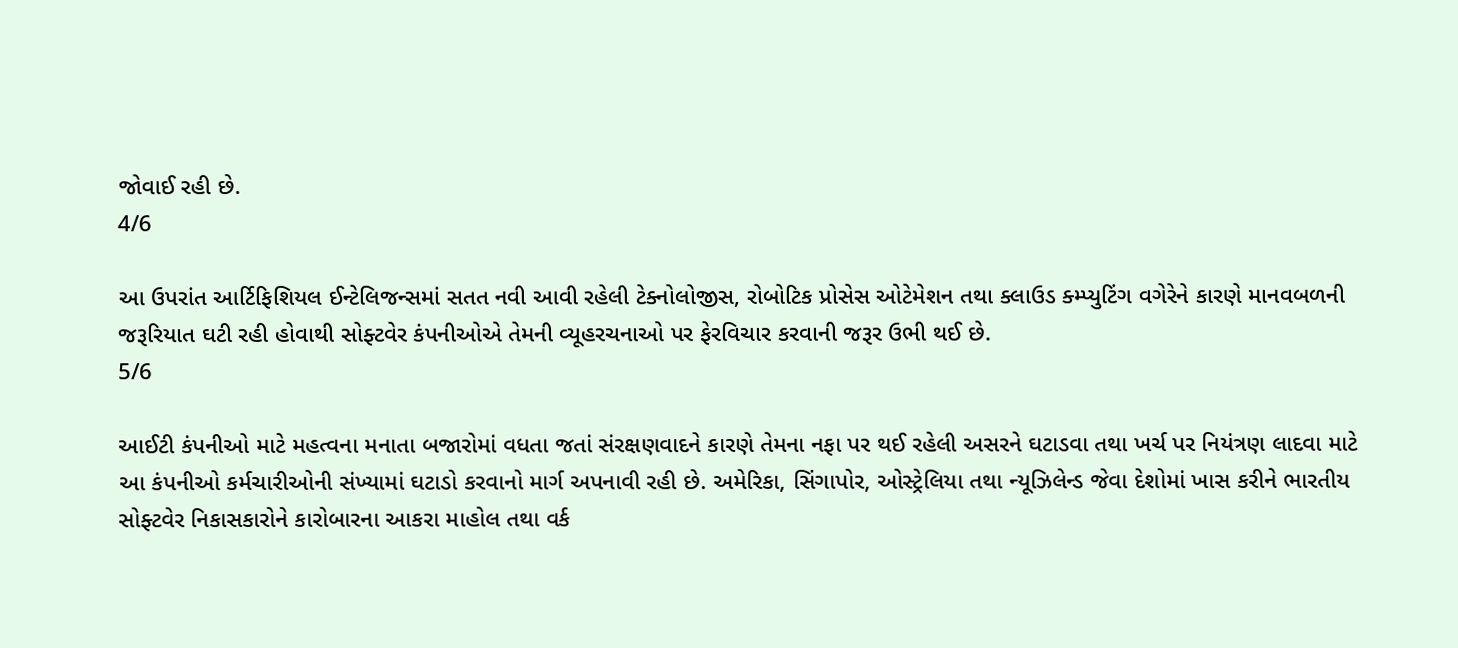જોવાઈ રહી છે.
4/6

આ ઉપરાંત આર્ટિફિશિયલ ઈન્ટેલિજન્સમાં સતત નવી આવી રહેલી ટેક્નોલોજીસ, રોબોટિક પ્રોસેસ ઓટેમેશન તથા ક્લાઉડ ક્મ્પ્યુટિંગ વગેરેને કારણે માનવબળની જરૂરિયાત ઘટી રહી હોવાથી સોફ્ટવેર કંપનીઓએ તેમની વ્યૂહરચનાઓ પર ફેરવિચાર કરવાની જરૂર ઉભી થઈ છે.
5/6

આઈટી કંપનીઓ માટે મહત્વના મનાતા બજારોમાં વધતા જતાં સંરક્ષણવાદને કારણે તેમના નફા પર થઈ રહેલી અસરને ઘટાડવા તથા ખર્ચ પર નિયંત્રણ લાદવા માટે આ કંપનીઓ કર્મચારીઓની સંખ્યામાં ઘટાડો કરવાનો માર્ગ અપનાવી રહી છે. અમેરિકા, સિંગાપોર, ઓસ્ટ્રેલિયા તથા ન્યૂઝિલેન્ડ જેવા દેશોમાં ખાસ કરીને ભારતીય સોફ્ટવેર નિકાસકારોને કારોબારના આકરા માહોલ તથા વર્ક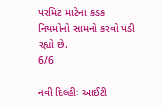પરમિટ માટેના કડક નિયમોનો સામનો કરવો પડી રહ્યો છે.
6/6

નવી દિલ્હીઃ આઈટી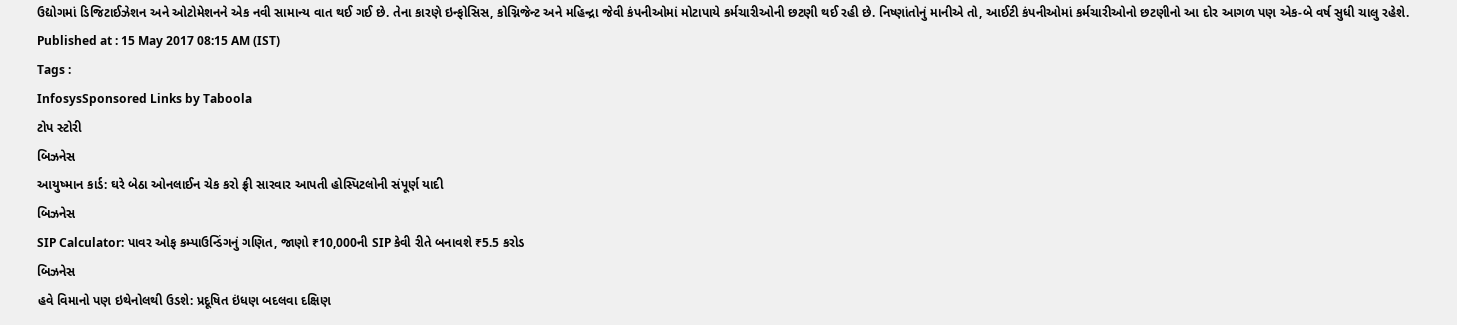ઉદ્યોગમાં ડિજિટાઈઝેશન અને ઓટોમેશનને એક નવી સામાન્ય વાત થઈ ગઈ છે. તેના કારણે ઇન્ફોસિસ, કોગ્નિજેન્ટ અને મહિન્દ્રા જેવી કંપનીઓમાં મોટાપાયે કર્મચારીઓની છટણી થઈ રહી છે. નિષ્ણાંતોનું માનીએ તો, આઈટી કંપનીઓમાં કર્મચારીઓનો છટણીનો આ દોર આગળ પણ એક-બે વર્ષ સુધી ચાલુ રહેશે.
Published at : 15 May 2017 08:15 AM (IST)
Tags :
InfosysSponsored Links by Taboola
ટોપ સ્ટોરી
બિઝનેસ
આયુષ્માન કાર્ડ: ઘરે બેઠા ઓનલાઈન ચેક કરો ફ્રી સારવાર આપતી હોસ્પિટલોની સંપૂર્ણ યાદી
બિઝનેસ
SIP Calculator: પાવર ઓફ કમ્પાઉન્ડિંગનું ગણિત, જાણો ₹10,000ની SIP કેવી રીતે બનાવશે ₹5.5 કરોડ
બિઝનેસ
હવે વિમાનો પણ ઇથેનોલથી ઉડશે: પ્રદૂષિત ઇંધણ બદલવા દક્ષિણ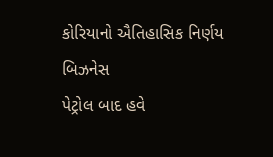કોરિયાનો ઐતિહાસિક નિર્ણય
બિઝનેસ
પેટ્રોલ બાદ હવે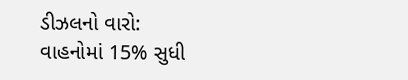ડીઝલનો વારો: વાહનોમાં 15% સુધી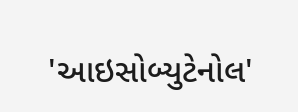'આઇસોબ્યુટેનોલ'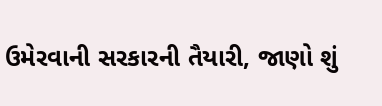ઉમેરવાની સરકારની તૈયારી, જાણો શું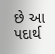છે આ પદાર્થ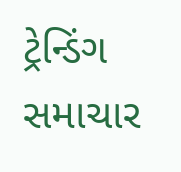ટ્રેન્ડિંગ સમાચાર